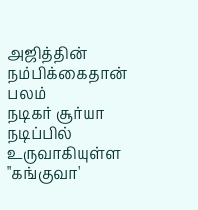அஜித்தின் நம்பிக்கைதான் பலம்
நடிகர் சூர்யா நடிப்பில் உருவாகியுள்ள "கங்குவா'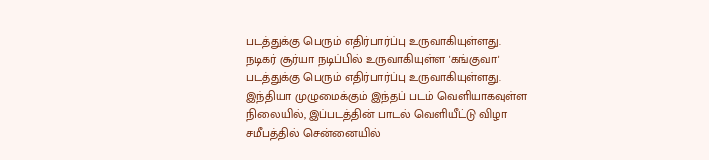படத்துக்கு பெரும் எதிர்பார்ப்பு உருவாகியுள்ளது.
நடிகர் சூர்யா நடிப்பில் உருவாகியுள்ள 'கங்குவா' படத்துக்கு பெரும் எதிர்பார்ப்பு உருவாகியுள்ளது. இந்தியா முழுமைக்கும் இந்தப் படம் வெளியாகவுள்ள நிலையில், இப்படத்தின் பாடல் வெளியீட்டு விழா சமீபத்தில் சென்னையில்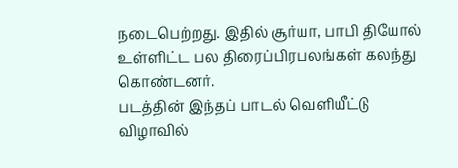நடைபெற்றது. இதில் சூர்யா, பாபி தியோல் உள்ளிட்ட பல திரைப்பிரபலங்கள் கலந்து கொண்டனர்.
படத்தின் இந்தப் பாடல் வெளியீட்டு விழாவில்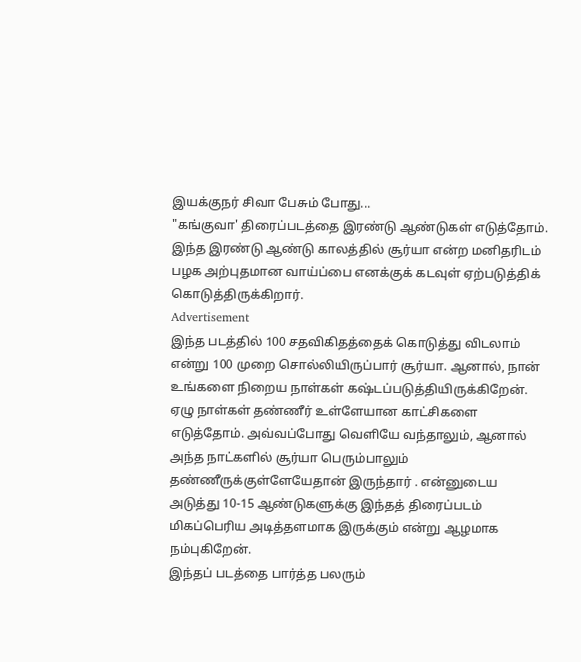இயக்குநர் சிவா பேசும் போது...
"கங்குவா' திரைப்படத்தை இரண்டு ஆண்டுகள் எடுத்தோம். இந்த இரண்டு ஆண்டு காலத்தில் சூர்யா என்ற மனிதரிடம் பழக அற்புதமான வாய்ப்பை எனக்குக் கடவுள் ஏற்படுத்திக் கொடுத்திருக்கிறார்.
Advertisement
இந்த படத்தில் 100 சதவிகிதத்தைக் கொடுத்து விடலாம் என்று 100 முறை சொல்லியிருப்பார் சூர்யா. ஆனால், நான் உங்களை நிறைய நாள்கள் கஷ்டப்படுத்தியிருக்கிறேன். ஏழு நாள்கள் தண்ணீர் உள்ளேயான காட்சிகளை எடுத்தோம். அவ்வப்போது வெளியே வந்தாலும், ஆனால் அந்த நாட்களில் சூர்யா பெரும்பாலும் தண்ணீருக்குள்ளேயேதான் இருந்தார் . என்னுடைய அடுத்து 10-15 ஆண்டுகளுக்கு இந்தத் திரைப்படம் மிகப்பெரிய அடித்தளமாக இருக்கும் என்று ஆழமாக நம்புகிறேன்.
இந்தப் படத்தை பார்த்த பலரும்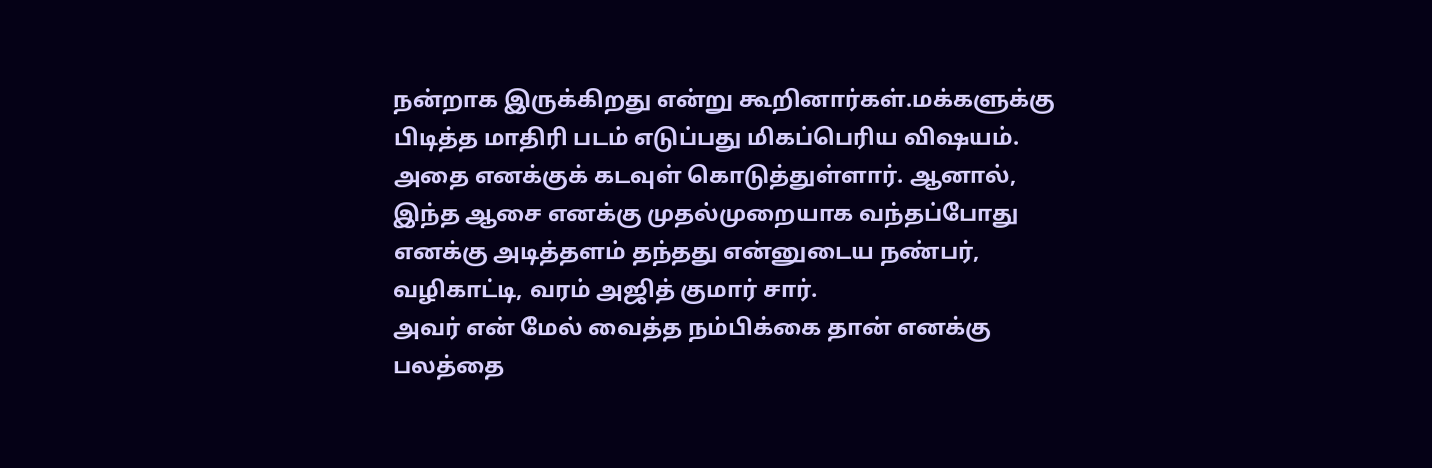நன்றாக இருக்கிறது என்று கூறினார்கள்.மக்களுக்கு பிடித்த மாதிரி படம் எடுப்பது மிகப்பெரிய விஷயம். அதை எனக்குக் கடவுள் கொடுத்துள்ளார். ஆனால், இந்த ஆசை எனக்கு முதல்முறையாக வந்தப்போது எனக்கு அடித்தளம் தந்தது என்னுடைய நண்பர், வழிகாட்டி, வரம் அஜித் குமார் சார்.
அவர் என் மேல் வைத்த நம்பிக்கை தான் எனக்கு பலத்தை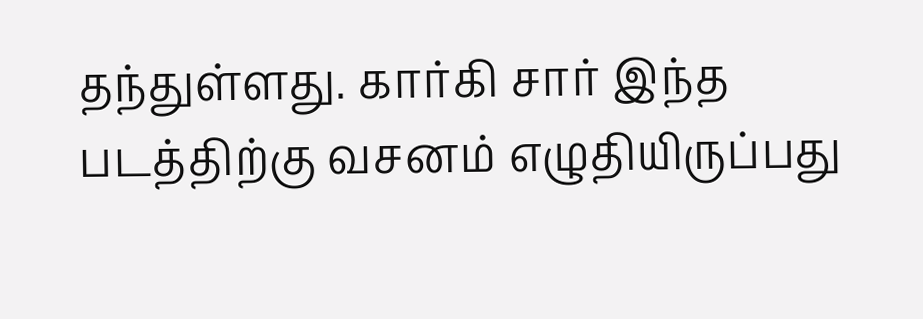தந்துள்ளது. கார்கி சார் இந்த படத்திற்கு வசனம் எழுதியிருப்பது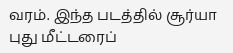வரம். இந்த படத்தில் சூர்யா புது மீட்டரைப்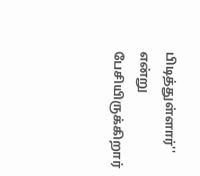பிடித்துள்ளார்'' என்று பேசியிருக்கிறார்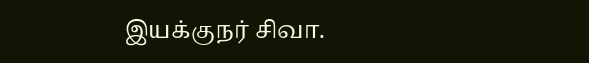இயக்குநர் சிவா.